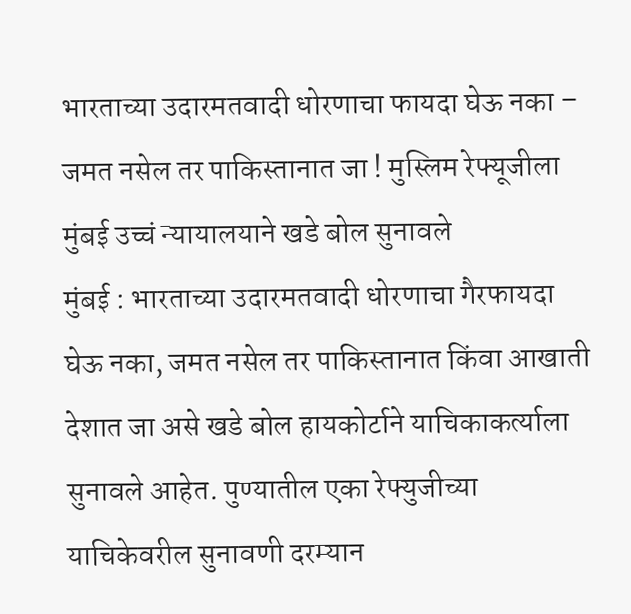भारताच्या उदारमतवादी धोरणाचा फायदा घेऊ नका – जमत नसेल तर पाकिस्तानात जा ! मुस्लिम रेफ्यूजीला मुंबई उच्चं न्यायालयाने खडे बोल सुनावले
मुंबई : भारताच्या उदारमतवादी धोरणाचा गैरफायदा घेऊ नका, जमत नसेल तर पाकिस्तानात किंवा आखाती देशात जा असे खडे बोल हायकोर्टाने याचिकाकर्त्याला सुनावले आहेत. पुण्यातील एका रेफ्युजीच्या याचिकेवरील सुनावणी दरम्यान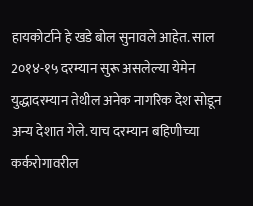हायकोर्टाने हे खडे बोल सुनावले आहेत. साल 2०१४-१५ दरम्यान सुरू असलेल्या येमेन युद्धादरम्यान तेथील अनेक नागरिक देश सोडून अन्य देशात गेले. याच दरम्यान बहिणीच्या कर्करोगावरील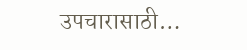उपचारासाठी…